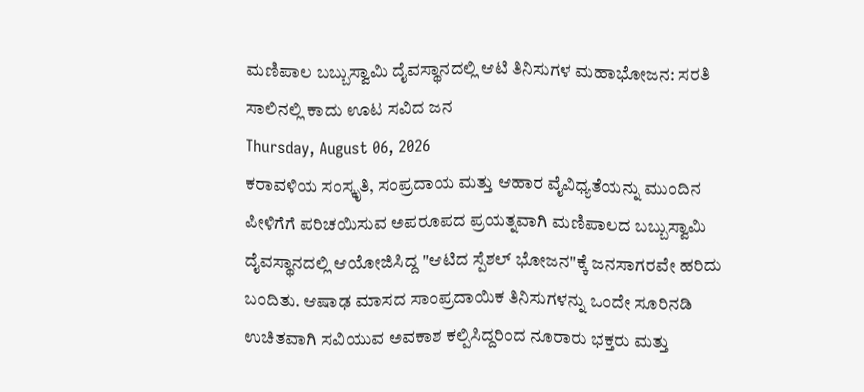ಮಣಿಪಾಲ ಬಬ್ಬುಸ್ವಾಮಿ ದೈವಸ್ಥಾನದಲ್ಲಿ ಆಟಿ ತಿನಿಸುಗಳ ಮಹಾಭೋಜನ: ಸರತಿ ಸಾಲಿನಲ್ಲಿ ಕಾದು ಊಟ ಸವಿದ ಜನ
Thursday, August 06, 2026
ಕರಾವಳಿಯ ಸಂಸ್ಕೃತಿ, ಸಂಪ್ರದಾಯ ಮತ್ತು ಆಹಾರ ವೈವಿಧ್ಯತೆಯನ್ನು ಮುಂದಿನ ಪೀಳಿಗೆಗೆ ಪರಿಚಯಿಸುವ ಅಪರೂಪದ ಪ್ರಯತ್ನವಾಗಿ ಮಣಿಪಾಲದ ಬಬ್ಬುಸ್ವಾಮಿ ದೈವಸ್ಥಾನದಲ್ಲಿ ಆಯೋಜಿಸಿದ್ದ "ಆಟಿದ ಸ್ಪೆಶಲ್ ಭೋಜನ"ಕ್ಕೆ ಜನಸಾಗರವೇ ಹರಿದು ಬಂದಿತು. ಆಷಾಢ ಮಾಸದ ಸಾಂಪ್ರದಾಯಿಕ ತಿನಿಸುಗಳನ್ನು ಒಂದೇ ಸೂರಿನಡಿ ಉಚಿತವಾಗಿ ಸವಿಯುವ ಅವಕಾಶ ಕಲ್ಪಿಸಿದ್ದರಿಂದ ನೂರಾರು ಭಕ್ತರು ಮತ್ತು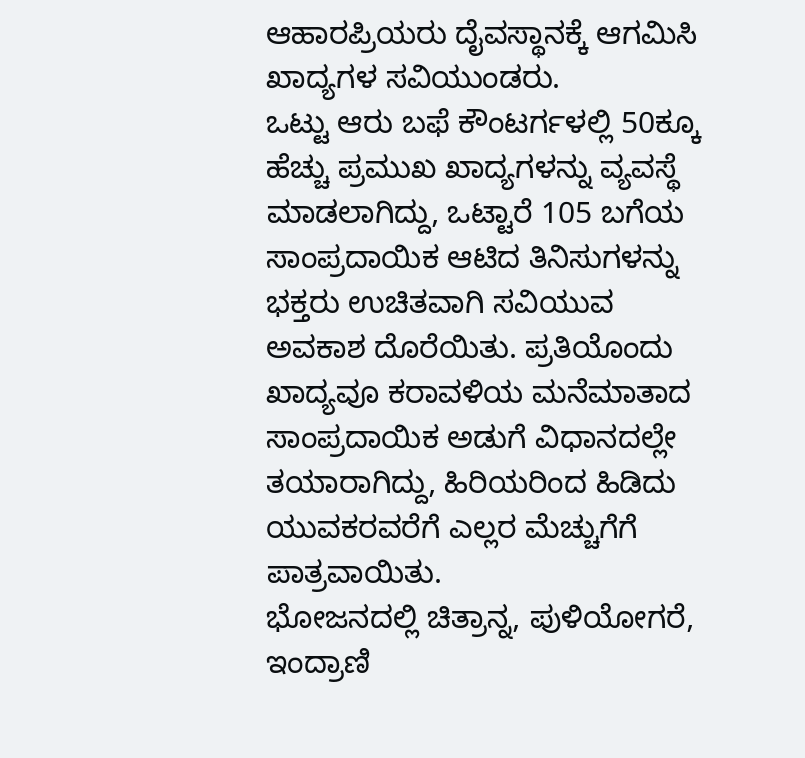ಆಹಾರಪ್ರಿಯರು ದೈವಸ್ಥಾನಕ್ಕೆ ಆಗಮಿಸಿ ಖಾದ್ಯಗಳ ಸವಿಯುಂಡರು.
ಒಟ್ಟು ಆರು ಬಫೆ ಕೌಂಟರ್ಗಳಲ್ಲಿ 50ಕ್ಕೂ ಹೆಚ್ಚು ಪ್ರಮುಖ ಖಾದ್ಯಗಳನ್ನು ವ್ಯವಸ್ಥೆ ಮಾಡಲಾಗಿದ್ದು, ಒಟ್ಟಾರೆ 105 ಬಗೆಯ ಸಾಂಪ್ರದಾಯಿಕ ಆಟಿದ ತಿನಿಸುಗಳನ್ನು ಭಕ್ತರು ಉಚಿತವಾಗಿ ಸವಿಯುವ ಅವಕಾಶ ದೊರೆಯಿತು. ಪ್ರತಿಯೊಂದು ಖಾದ್ಯವೂ ಕರಾವಳಿಯ ಮನೆಮಾತಾದ ಸಾಂಪ್ರದಾಯಿಕ ಅಡುಗೆ ವಿಧಾನದಲ್ಲೇ ತಯಾರಾಗಿದ್ದು, ಹಿರಿಯರಿಂದ ಹಿಡಿದು ಯುವಕರವರೆಗೆ ಎಲ್ಲರ ಮೆಚ್ಚುಗೆಗೆ ಪಾತ್ರವಾಯಿತು.
ಭೋಜನದಲ್ಲಿ ಚಿತ್ರಾನ್ನ, ಪುಳಿಯೋಗರೆ, ಇಂದ್ರಾಣಿ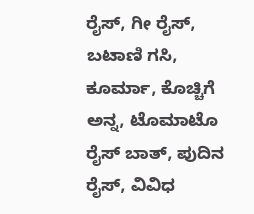ರೈಸ್, ಗೀ ರೈಸ್, ಬಟಾಣಿ ಗಸಿ, ಕೂರ್ಮಾ, ಕೊಚ್ಚಿಗೆ ಅನ್ನ, ಟೊಮಾಟೊ ರೈಸ್ ಬಾತ್, ಪುದಿನ ರೈಸ್, ವಿವಿಧ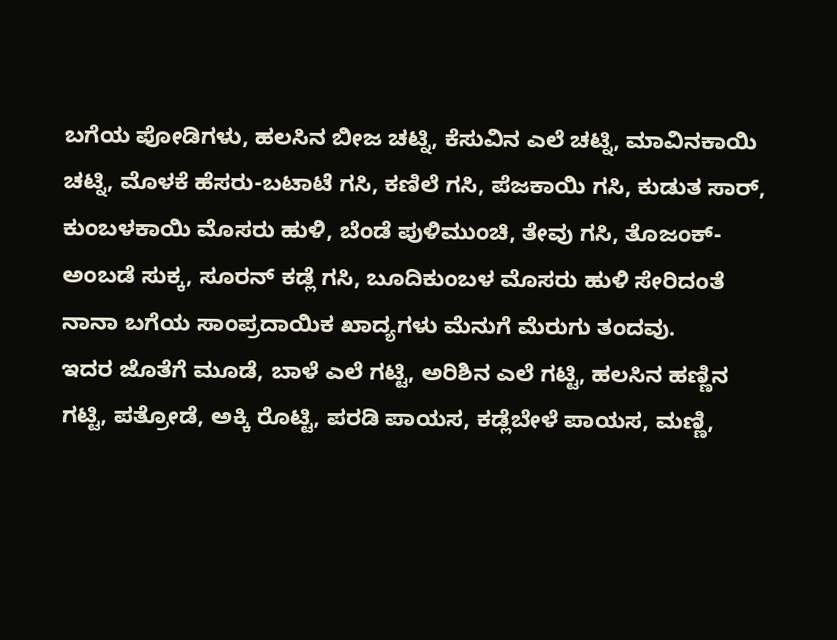ಬಗೆಯ ಪೋಡಿಗಳು, ಹಲಸಿನ ಬೀಜ ಚಟ್ನಿ, ಕೆಸುವಿನ ಎಲೆ ಚಟ್ನಿ, ಮಾವಿನಕಾಯಿ ಚಟ್ನಿ, ಮೊಳಕೆ ಹೆಸರು-ಬಟಾಟೆ ಗಸಿ, ಕಣಿಲೆ ಗಸಿ, ಪೆಜಕಾಯಿ ಗಸಿ, ಕುಡುತ ಸಾರ್, ಕುಂಬಳಕಾಯಿ ಮೊಸರು ಹುಳಿ, ಬೆಂಡೆ ಪುಳಿಮುಂಚಿ, ತೇವು ಗಸಿ, ತೊಜಂಕ್-ಅಂಬಡೆ ಸುಕ್ಕ, ಸೂರನ್ ಕಡ್ಲೆ ಗಸಿ, ಬೂದಿಕುಂಬಳ ಮೊಸರು ಹುಳಿ ಸೇರಿದಂತೆ ನಾನಾ ಬಗೆಯ ಸಾಂಪ್ರದಾಯಿಕ ಖಾದ್ಯಗಳು ಮೆನುಗೆ ಮೆರುಗು ತಂದವು.
ಇದರ ಜೊತೆಗೆ ಮೂಡೆ, ಬಾಳೆ ಎಲೆ ಗಟ್ಟಿ, ಅರಿಶಿನ ಎಲೆ ಗಟ್ಟಿ, ಹಲಸಿನ ಹಣ್ಣಿನ ಗಟ್ಟಿ, ಪತ್ರೋಡೆ, ಅಕ್ಕಿ ರೊಟ್ಟಿ, ಪರಡಿ ಪಾಯಸ, ಕಡ್ಲೆಬೇಳೆ ಪಾಯಸ, ಮಣ್ಣಿ,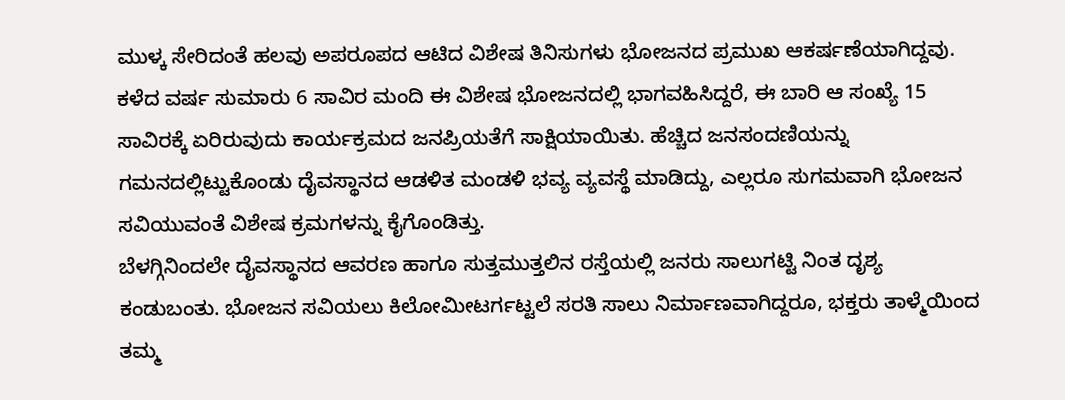ಮುಳ್ಕ ಸೇರಿದಂತೆ ಹಲವು ಅಪರೂಪದ ಆಟಿದ ವಿಶೇಷ ತಿನಿಸುಗಳು ಭೋಜನದ ಪ್ರಮುಖ ಆಕರ್ಷಣೆಯಾಗಿದ್ದವು.
ಕಳೆದ ವರ್ಷ ಸುಮಾರು 6 ಸಾವಿರ ಮಂದಿ ಈ ವಿಶೇಷ ಭೋಜನದಲ್ಲಿ ಭಾಗವಹಿಸಿದ್ದರೆ, ಈ ಬಾರಿ ಆ ಸಂಖ್ಯೆ 15 ಸಾವಿರಕ್ಕೆ ಏರಿರುವುದು ಕಾರ್ಯಕ್ರಮದ ಜನಪ್ರಿಯತೆಗೆ ಸಾಕ್ಷಿಯಾಯಿತು. ಹೆಚ್ಚಿದ ಜನಸಂದಣಿಯನ್ನು ಗಮನದಲ್ಲಿಟ್ಟುಕೊಂಡು ದೈವಸ್ಥಾನದ ಆಡಳಿತ ಮಂಡಳಿ ಭವ್ಯ ವ್ಯವಸ್ಥೆ ಮಾಡಿದ್ದು, ಎಲ್ಲರೂ ಸುಗಮವಾಗಿ ಭೋಜನ ಸವಿಯುವಂತೆ ವಿಶೇಷ ಕ್ರಮಗಳನ್ನು ಕೈಗೊಂಡಿತ್ತು.
ಬೆಳಗ್ಗಿನಿಂದಲೇ ದೈವಸ್ಥಾನದ ಆವರಣ ಹಾಗೂ ಸುತ್ತಮುತ್ತಲಿನ ರಸ್ತೆಯಲ್ಲಿ ಜನರು ಸಾಲುಗಟ್ಟಿ ನಿಂತ ದೃಶ್ಯ ಕಂಡುಬಂತು. ಭೋಜನ ಸವಿಯಲು ಕಿಲೋಮೀಟರ್ಗಟ್ಟಲೆ ಸರತಿ ಸಾಲು ನಿರ್ಮಾಣವಾಗಿದ್ದರೂ, ಭಕ್ತರು ತಾಳ್ಮೆಯಿಂದ ತಮ್ಮ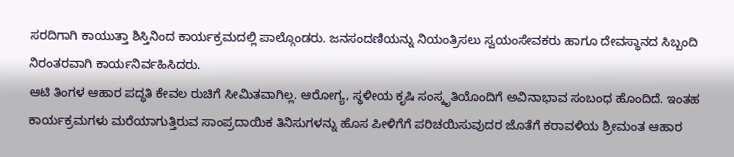ಸರದಿಗಾಗಿ ಕಾಯುತ್ತಾ ಶಿಸ್ತಿನಿಂದ ಕಾರ್ಯಕ್ರಮದಲ್ಲಿ ಪಾಲ್ಗೊಂಡರು. ಜನಸಂದಣಿಯನ್ನು ನಿಯಂತ್ರಿಸಲು ಸ್ವಯಂಸೇವಕರು ಹಾಗೂ ದೇವಸ್ಥಾನದ ಸಿಬ್ಬಂದಿ ನಿರಂತರವಾಗಿ ಕಾರ್ಯನಿರ್ವಹಿಸಿದರು.
ಆಟಿ ತಿಂಗಳ ಆಹಾರ ಪದ್ಧತಿ ಕೇವಲ ರುಚಿಗೆ ಸೀಮಿತವಾಗಿಲ್ಲ. ಆರೋಗ್ಯ, ಸ್ಥಳೀಯ ಕೃಷಿ ಸಂಸ್ಕೃತಿಯೊಂದಿಗೆ ಅವಿನಾಭಾವ ಸಂಬಂಧ ಹೊಂದಿದೆ. ಇಂತಹ ಕಾರ್ಯಕ್ರಮಗಳು ಮರೆಯಾಗುತ್ತಿರುವ ಸಾಂಪ್ರದಾಯಿಕ ತಿನಿಸುಗಳನ್ನು ಹೊಸ ಪೀಳಿಗೆಗೆ ಪರಿಚಯಿಸುವುದರ ಜೊತೆಗೆ ಕರಾವಳಿಯ ಶ್ರೀಮಂತ ಆಹಾರ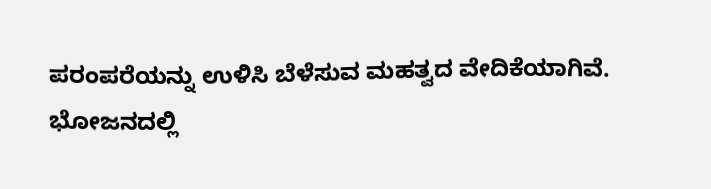ಪರಂಪರೆಯನ್ನು ಉಳಿಸಿ ಬೆಳೆಸುವ ಮಹತ್ವದ ವೇದಿಕೆಯಾಗಿವೆ.
ಭೋಜನದಲ್ಲಿ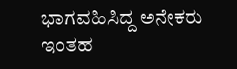ಭಾಗವಹಿಸಿದ್ದ ಅನೇಕರು ಇಂತಹ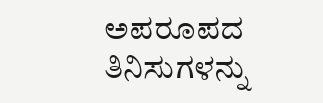ಅಪರೂಪದ ತಿನಿಸುಗಳನ್ನು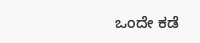ಒಂದೇ ಕಡೆ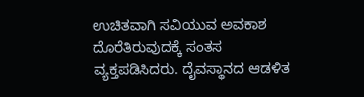ಉಚಿತವಾಗಿ ಸವಿಯುವ ಅವಕಾಶ ದೊರೆತಿರುವುದಕ್ಕೆ ಸಂತಸ ವ್ಯಕ್ತಪಡಿಸಿದರು. ದೈವಸ್ಥಾನದ ಆಡಳಿತ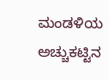ಮಂಡಳಿಯ ಅಚ್ಚುಕಟ್ಟಿನ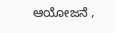ಆಯೋಜನೆ ,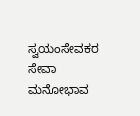ಸ್ವಯಂಸೇವಕರ ಸೇವಾ ಮನೋಭಾವ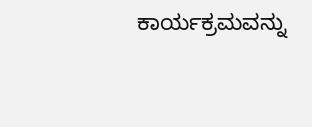ಕಾರ್ಯಕ್ರಮವನ್ನು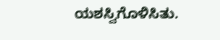ಯಶಸ್ವಿಗೊಳಿಸಿತು.